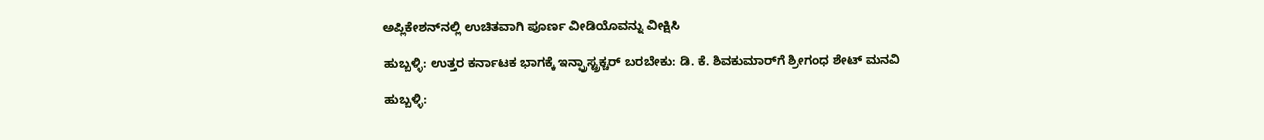ಅಪ್ಲಿಕೇಶನ್‌ನಲ್ಲಿ ಉಚಿತವಾಗಿ ಪೂರ್ಣ ವೀಡಿಯೊವನ್ನು ವೀಕ್ಷಿಸಿ

ಹುಬ್ಬಳ್ಳಿ: ಉತ್ತರ ಕರ್ನಾಟಕ ಭಾಗಕ್ಕೆ ಇನ್ಫ್ರಾಸ್ಟ್ರಕ್ಚರ್ ಬರಬೇಕು: ಡಿ. ಕೆ. ಶಿವಕುಮಾರ್‌ಗೆ ಶ್ರೀಗಂಧ ಶೇಟ್ ಮನವಿ

ಹುಬ್ಬಳ್ಳಿ: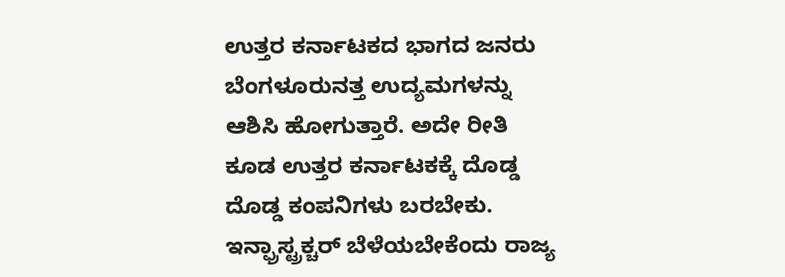ಉತ್ತರ ಕರ್ನಾಟಕದ ಭಾಗದ ಜನರು ಬೆಂಗಳೂರುನತ್ತ ಉದ್ಯಮಗಳನ್ನು ಆಶಿಸಿ ಹೋಗುತ್ತಾರೆ. ಅದೇ ರೀತಿ ಕೂಡ ಉತ್ತರ ಕರ್ನಾಟಕಕ್ಕೆ ದೊಡ್ಡ ದೊಡ್ಡ ಕಂಪನಿಗಳು ಬರಬೇಕು. ಇನ್ಫ್ರಾಸ್ಟ್ರಕ್ಚರ್ ಬೆಳೆಯಬೇಕೆಂದು ರಾಜ್ಯ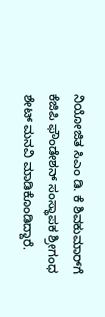ನಿಯೋಜಿತ ಸಿಎಂ ಡಿ. ಕೆ ಶಿವಕುಮಾರ್‌ಗೆ ಕೆಜಿಪಿ ಫೌಂಡೇಶನ್ ಸಂಸ್ಥಾಪಕ ಶ್ರೀಗಂಧ ಶೇಟ್ ಮನವಿ ಮಾಡಿಕೊಂಡಿದ್ದಾರೆ.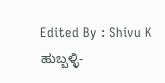Edited By : Shivu K
ಹುಬ್ಬಳ್ಳಿ-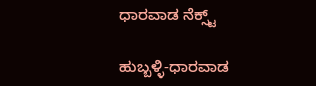ಧಾರವಾಡ ನೆಕ್ಸ್ಟ್

ಹುಬ್ಬಳ್ಳಿ-ಧಾರವಾಡ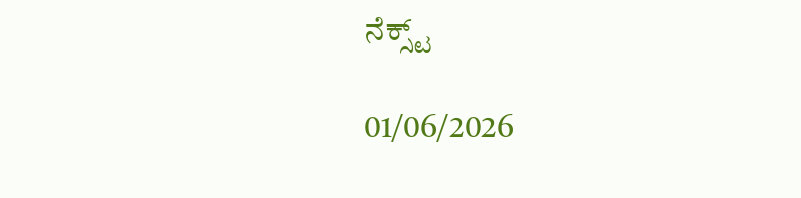ನೆಕ್ಸ್ಟ್

01/06/2026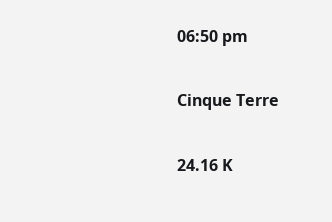06:50 pm

Cinque Terre

24.16 K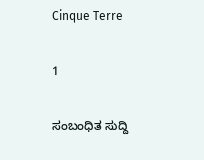Cinque Terre

1

ಸಂಬಂಧಿತ ಸುದ್ದಿ